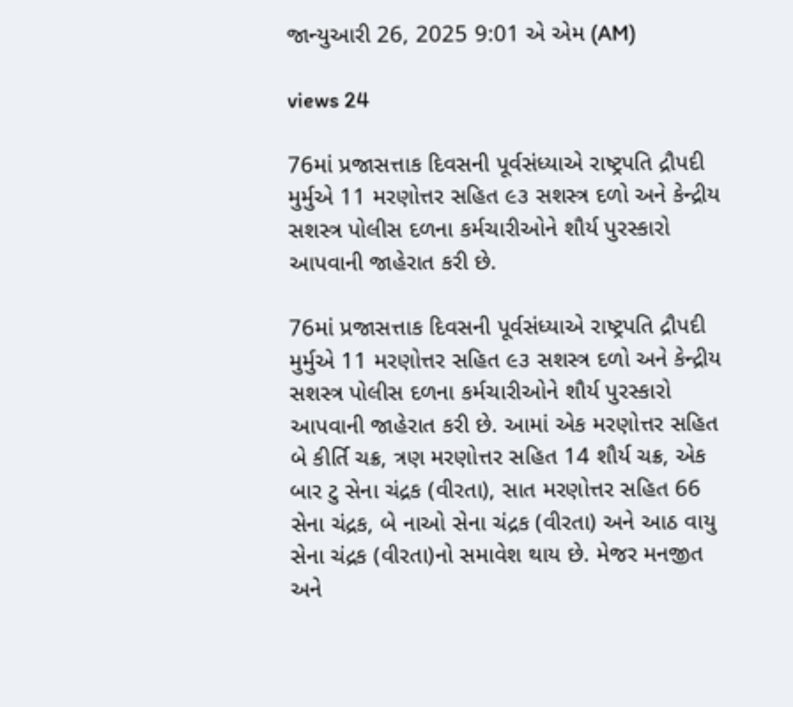જાન્યુઆરી 26, 2025 9:01 એ એમ (AM)

views 24

76માં પ્રજાસત્તાક દિવસની પૂર્વસંધ્યાએ રાષ્ટ્રપતિ દ્રૌપદી મુર્મુએ 11 મરણોત્તર સહિત ૯૩ સશસ્ત્ર દળો અને કેન્દ્રીય સશસ્ત્ર પોલીસ દળના કર્મચારીઓને શૌર્ય પુરસ્કારો આપવાની જાહેરાત કરી છે.

76માં પ્રજાસત્તાક દિવસની પૂર્વસંધ્યાએ રાષ્ટ્રપતિ દ્રૌપદી મુર્મુએ 11 મરણોત્તર સહિત ૯૩ સશસ્ત્ર દળો અને કેન્દ્રીય સશસ્ત્ર પોલીસ દળના કર્મચારીઓને શૌર્ય પુરસ્કારો આપવાની જાહેરાત કરી છે. આમાં એક મરણોત્તર સહિત બે કીર્તિ ચક્ર, ત્રણ મરણોત્તર સહિત 14 શૌર્ય ચક્ર, એક બાર ટુ સેના ચંદ્રક (વીરતા), સાત મરણોત્તર સહિત 66 સેના ચંદ્રક, બે નાઓ સેના ચંદ્રક (વીરતા) અને આઠ વાયુ સેના ચંદ્રક (વીરતા)નો સમાવેશ થાય છે. મેજર મનજીત અને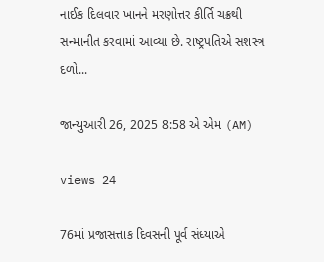નાઈક દિલવાર ખાનને મરણોત્તર કીર્તિ ચક્રથી સન્માનીત કરવામાં આવ્યા છે. રાષ્ટ્રપતિએ સશસ્ત્ર દળો...

જાન્યુઆરી 26, 2025 8:58 એ એમ (AM)

views 24

76માં પ્રજાસત્તાક દિવસની પૂર્વ સંધ્યાએ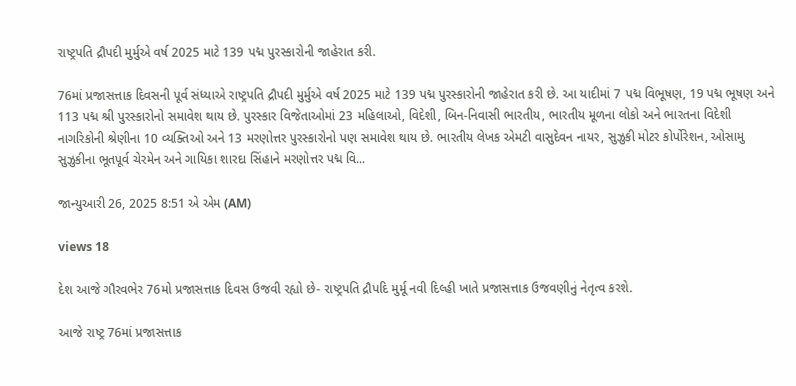રાષ્ટ્રપતિ દ્રૌપદી મુર્મુએ વર્ષ 2025 માટે 139 પદ્મ પુરસ્કારોની જાહેરાત કરી.

76માં પ્રજાસત્તાક દિવસની પૂર્વ સંધ્યાએ રાષ્ટ્રપતિ દ્રૌપદી મુર્મુએ વર્ષ 2025 માટે 139 પદ્મ પુરસ્કારોની જાહેરાત કરી છે. આ યાદીમાં 7 પદ્મ વિભૂષણ, 19 પદ્મ ભૂષણ અને 113 પદ્મ શ્રી પુરસ્કારોનો સમાવેશ થાય છે. પુરસ્કાર વિજેતાઓમાં 23 મહિલાઓ, વિદેશી, બિન-નિવાસી ભારતીય, ભારતીય મૂળના લોકો અને ભારતના વિદેશી નાગરિકોની શ્રેણીના 10 વ્યક્તિઓ અને 13 મરણોત્તર પુરસ્કારોનો પણ સમાવેશ થાય છે. ભારતીય લેખક એમટી વાસુદેવન નાયર, સુઝુકી મોટર કોર્પોરેશન, ઓસામુ સુઝુકીના ભૂતપૂર્વ ચેરમેન અને ગાયિકા શારદા સિંહાને મરણોત્તર પદ્મ વિ...

જાન્યુઆરી 26, 2025 8:51 એ એમ (AM)

views 18

દેશ આજે ગૌરવભેર 76મો પ્રજાસત્તાક દિવસ ઉજવી રહ્યો છે- રાષ્ટ્રપતિ દ્રૌપદિ મુર્મૂ નવી દિલ્હી ખાતે પ્રજાસત્તાક ઉજવણીનું નેતૃત્વ કરશે.

આજે રાષ્ટ્ર 76માં પ્રજાસત્તાક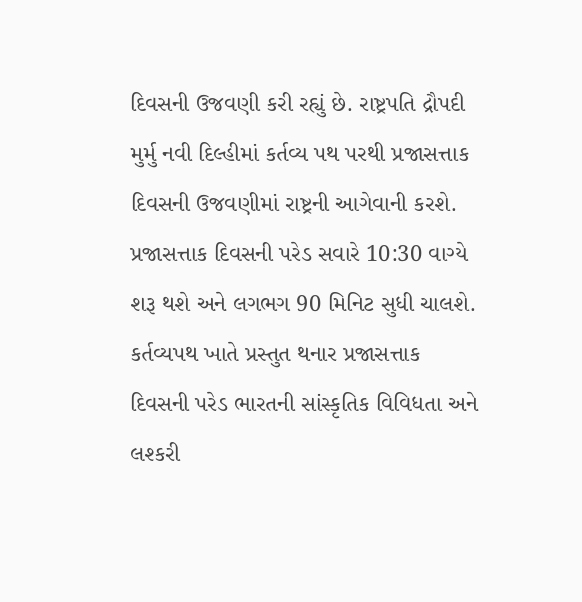દિવસની ઉજવણી કરી રહ્યું છે. રાષ્ટ્રપતિ દ્રૌપદી મુર્મુ નવી દિલ્હીમાં કર્તવ્ય પથ પરથી પ્રજાસત્તાક દિવસની ઉજવણીમાં રાષ્ટ્રની આગેવાની કરશે. પ્રજાસત્તાક દિવસની પરેડ સવારે 10:30 વાગ્યે શરૂ થશે અને લગભગ 90 મિનિટ સુધી ચાલશે. કર્તવ્યપથ ખાતે પ્રસ્તુત થનાર પ્રજાસત્તાક દિવસની પરેડ ભારતની સાંસ્કૃતિક વિવિધતા અને લશ્કરી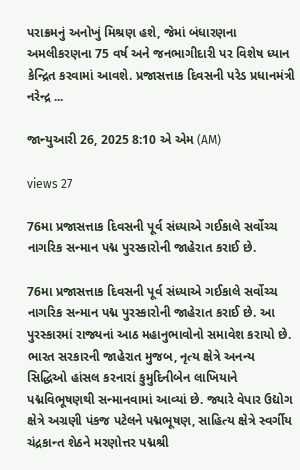પરાક્રમનું અનોખું મિશ્રણ હશે, જેમાં બંધારણના અમલીકરણના 75 વર્ષ અને જનભાગીદારી પર વિશેષ ધ્યાન કેન્દ્રિત કરવામાં આવશે. પ્રજાસત્તાક દિવસની પરેડ પ્રધાનમંત્રી નરેન્દ્ર ...

જાન્યુઆરી 26, 2025 8:10 એ એમ (AM)

views 27

76મા પ્રજાસત્તાક દિવસની પૂર્વ સંધ્યાએ ગઈકાલે સર્વોચ્ચ નાગરિક સન્માન પદ્મ પુરસ્કારોની જાહેરાત કરાઈ છે.

76મા પ્રજાસત્તાક દિવસની પૂર્વ સંધ્યાએ ગઈકાલે સર્વોચ્ચ નાગરિક સન્માન પદ્મ પુરસ્કારોની જાહેરાત કરાઈ છે. આ પુરસ્કારમાં રાજ્યનાં આઠ મહાનુભાવોનો સમાવેશ કરાયો છે. ભારત સરકારની જાહેરાત મુજબ, નૃત્ય ક્ષેત્રે અનન્ય સિદ્ધિઓ હાંસલ કરનારાં કુમુદિનીબેન લાખિયાને પદ્મવિભૂષણથી સન્માનવામાં આવ્યાં છે. જ્યારે વેપાર ઉદ્યોગ ક્ષેત્રે અગ્રણી પંકજ પટેલને પદ્મભૂષણ, સાહિત્ય ક્ષેત્રે સ્વર્ગીય ચંદ્રકાન્ત શેઠને મરણોત્તર પદ્મશ્રી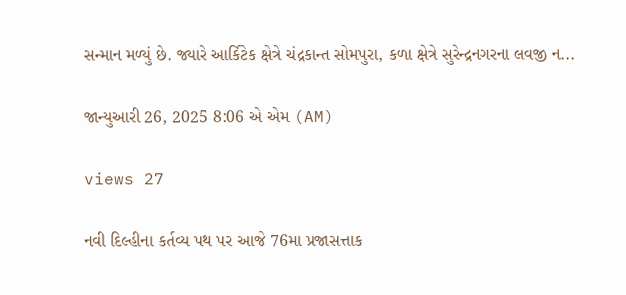સન્માન મળ્યું છે. જ્યારે આર્કિટેક ક્ષેત્રે ચંદ્રકાન્ત સોમપુરા, કળા ક્ષેત્રે સુરેન્દ્રનગરના લવજી ન...

જાન્યુઆરી 26, 2025 8:06 એ એમ (AM)

views 27

નવી દિલ્હીના કર્તવ્ય પથ પર આજે 76મા પ્રજાસત્તાક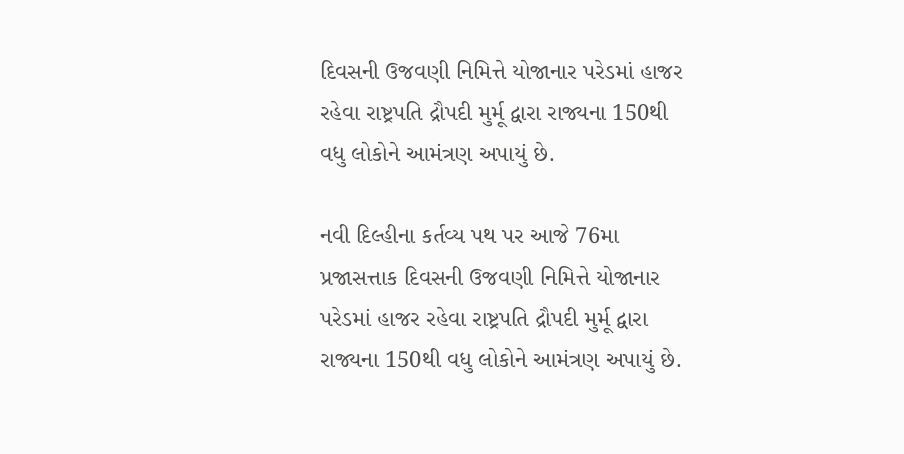દિવસની ઉજવણી નિમિત્તે યોજાનાર પરેડમાં હાજર રહેવા રાષ્ટ્રપતિ દ્રૌપદી મુર્મૂ દ્વારા રાજ્યના 150થી વધુ લોકોને આમંત્રણ અપાયું છે.

નવી દિલ્હીના કર્તવ્ય પથ પર આજે 76મા પ્રજાસત્તાક દિવસની ઉજવણી નિમિત્તે યોજાનાર પરેડમાં હાજર રહેવા રાષ્ટ્રપતિ દ્રૌપદી મુર્મૂ દ્વારા રાજ્યના 150થી વધુ લોકોને આમંત્રણ અપાયું છે.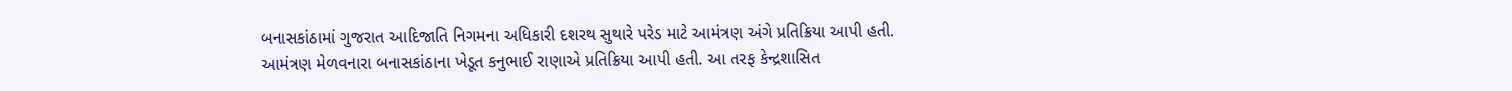બનાસકાંઠામાં ગુજરાત આદિજાતિ નિગમના અધિકારી દશરથ સુથારે પરેડ માટે આમંત્રણ અંગે પ્રતિક્રિયા આપી હતી. આમંત્રણ મેળવનારા બનાસકાંઠાના ખેડૂત કનુભાઈ રાણાએ પ્રતિક્રિયા આપી હતી. આ તરફ કેન્દ્રશાસિત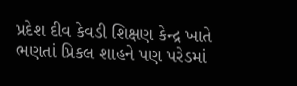પ્રદેશ દીવ કેવડી શિક્ષણ કેન્દ્ર ખાતે ભણતાં પ્રિકલ શાહને પણ પરેડમાં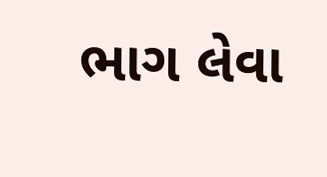ભાગ લેવા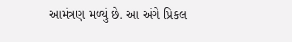આમંત્રણ મળ્યું છે. આ અંગે પ્રિકલ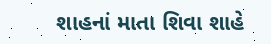શાહનાં માતા શિવા શાહે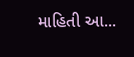માહિતી આ...